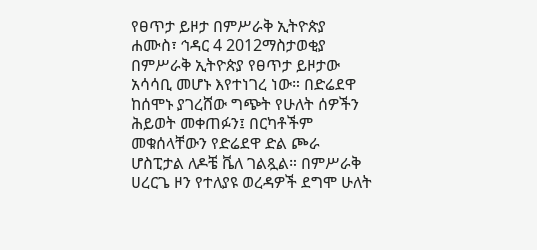የፀጥታ ይዞታ በምሥራቅ ኢትዮጵያ
ሐሙስ፣ ኅዳር 4 2012ማስታወቂያ
በምሥራቅ ኢትዮጵያ የፀጥታ ይዞታው አሳሳቢ መሆኑ እየተነገረ ነው። በድሬደዋ ከሰሞኑ ያገረሸው ግጭት የሁለት ሰዎችን ሕይወት መቀጠፉን፤ በርካቶችም መቁሰላቸውን የድሬደዋ ድል ጮራ ሆስፒታል ለዶቼ ቬለ ገልጿል። በምሥራቅ ሀረርጌ ዞን የተለያዩ ወረዳዎች ደግሞ ሁለት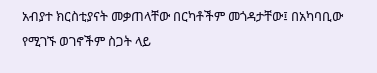አብያተ ክርስቲያናት መቃጠላቸው በርካቶችም መጎዳታቸው፤ በአካባቢው የሚገኙ ወገኖችም ስጋት ላይ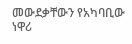መውደቃቸውን የአካባቢው ነዋሪ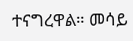ተናግረዋል። መሳይ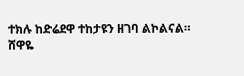ተክሉ ከድሬደዋ ተከታዩን ዘገባ ልኮልናል።
ሸዋዬ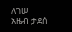ለገሠ
አዜብ ታደሰ